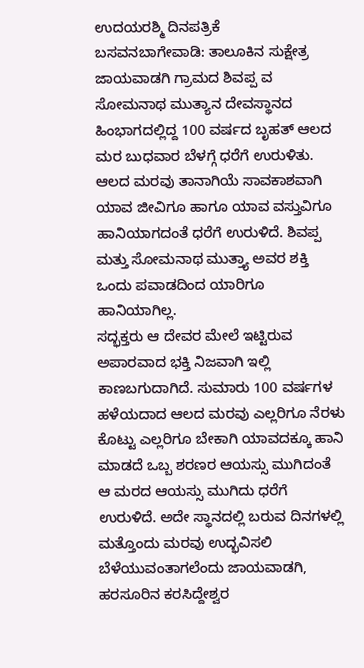ಉದಯರಶ್ಮಿ ದಿನಪತ್ರಿಕೆ
ಬಸವನಬಾಗೇವಾಡಿ: ತಾಲೂಕಿನ ಸುಕ್ಷೇತ್ರ ಜಾಯವಾಡಗಿ ಗ್ರಾಮದ ಶಿವಪ್ಪ ವ ಸೋಮನಾಥ ಮುತ್ಯಾನ ದೇವಸ್ಥಾನದ ಹಿಂಭಾಗದಲ್ಲಿದ್ದ 100 ವರ್ಷದ ಬೃಹತ್ ಆಲದ ಮರ ಬುಧವಾರ ಬೆಳಗ್ಗೆ ಧರೆಗೆ ಉರುಳಿತು. ಆಲದ ಮರವು ತಾನಾಗಿಯೆ ಸಾವಕಾಶವಾಗಿ ಯಾವ ಜೀವಿಗೂ ಹಾಗೂ ಯಾವ ವಸ್ತುವಿಗೂ ಹಾನಿಯಾಗದಂತೆ ಧರೆಗೆ ಉರುಳಿದೆ. ಶಿವಪ್ಪ ಮತ್ತು ಸೋಮನಾಥ ಮುತ್ತ್ಯಾ ಅವರ ಶಕ್ತಿ ಒಂದು ಪವಾಡದಿಂದ ಯಾರಿಗೂ ಹಾನಿಯಾಗಿಲ್ಲ.
ಸದ್ಭಕ್ತರು ಆ ದೇವರ ಮೇಲೆ ಇಟ್ಟಿರುವ ಅಪಾರವಾದ ಭಕ್ತಿ ನಿಜವಾಗಿ ಇಲ್ಲಿ ಕಾಣಬಗುದಾಗಿದೆ. ಸುಮಾರು 100 ವರ್ಷಗಳ ಹಳೆಯದಾದ ಆಲದ ಮರವು ಎಲ್ಲರಿಗೂ ನೆರಳು ಕೊಟ್ಟು ಎಲ್ಲರಿಗೂ ಬೇಕಾಗಿ ಯಾವದಕ್ಕೂ ಹಾನಿ ಮಾಡದೆ ಒಬ್ಬ ಶರಣರ ಆಯಸ್ಸು ಮುಗಿದಂತೆ ಆ ಮರದ ಆಯಸ್ಸು ಮುಗಿದು ಧರೆಗೆ ಉರುಳಿದೆ. ಅದೇ ಸ್ಥಾನದಲ್ಲಿ ಬರುವ ದಿನಗಳಲ್ಲಿ ಮತ್ತೊಂದು ಮರವು ಉದ್ಭವಿಸಲಿ ಬೆಳೆಯುವಂತಾಗಲೆಂದು ಜಾಯವಾಡಗಿ, ಹರಸೂರಿನ ಕರಸಿದ್ದೇಶ್ವರ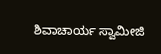ಶಿವಾಚಾರ್ಯ ಸ್ವಾಮೀಜಿ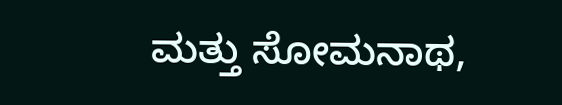ಮತ್ತು ಸೋಮನಾಥ,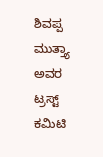ಶಿವಪ್ಪ ಮುತ್ತ್ಯಾ ಅವರ ಟ್ರಸ್ಟ್ ಕಮಿಟಿ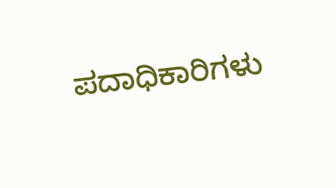ಪದಾಧಿಕಾರಿಗಳು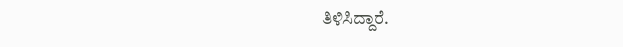ತಿಳಿಸಿದ್ದಾರೆ.